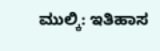ಮುಲ್ಕಿ: ಇತಿಹಾಸ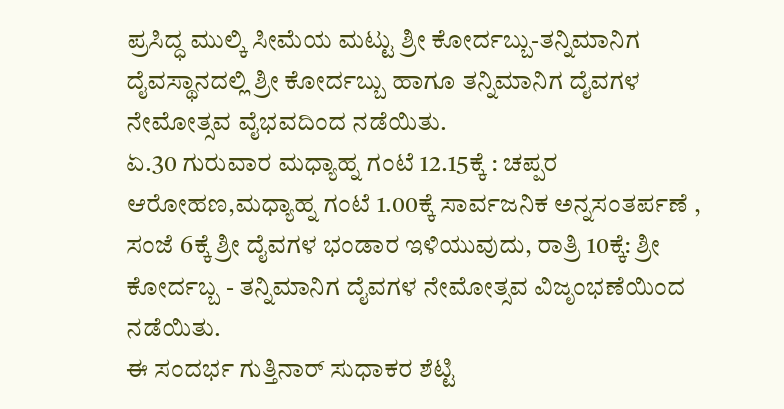ಪ್ರಸಿದ್ಧ ಮುಲ್ಕಿ ಸೀಮೆಯ ಮಟ್ಟು ಶ್ರೀ ಕೋರ್ದಬ್ಬು-ತನ್ನಿಮಾನಿಗ ದೈವಸ್ಥಾನದಲ್ಲಿ ಶ್ರೀ ಕೋರ್ದಬ್ಬು ಹಾಗೂ ತನ್ನಿಮಾನಿಗ ದೈವಗಳ ನೇಮೋತ್ಸವ ವೈಭವದಿಂದ ನಡೆಯಿತು.
ಏ.30 ಗುರುವಾರ ಮಧ್ಯಾಹ್ನ ಗಂಟೆ 12.15ಕ್ಕೆ : ಚಪ್ಪರ ಆರೋಹಣ,ಮಧ್ಯಾಹ್ನ ಗಂಟೆ 1.00ಕ್ಕೆ ಸಾರ್ವಜನಿಕ ಅನ್ನಸಂತರ್ಪಣೆ , ಸಂಜೆ 6ಕ್ಕೆ ಶ್ರೀ ದೈವಗಳ ಭಂಡಾರ ಇಳಿಯುವುದು, ರಾತ್ರಿ 10ಕ್ಕೆ: ಶ್ರೀ ಕೋರ್ದಬ್ಬ - ತನ್ನಿಮಾನಿಗ ದೈವಗಳ ನೇಮೋತ್ಸವ ವಿಜೃಂಭಣೆಯಿಂದ ನಡೆಯಿತು.
ಈ ಸಂದರ್ಭ ಗುತ್ತಿನಾರ್ ಸುಧಾಕರ ಶೆಟ್ಟಿ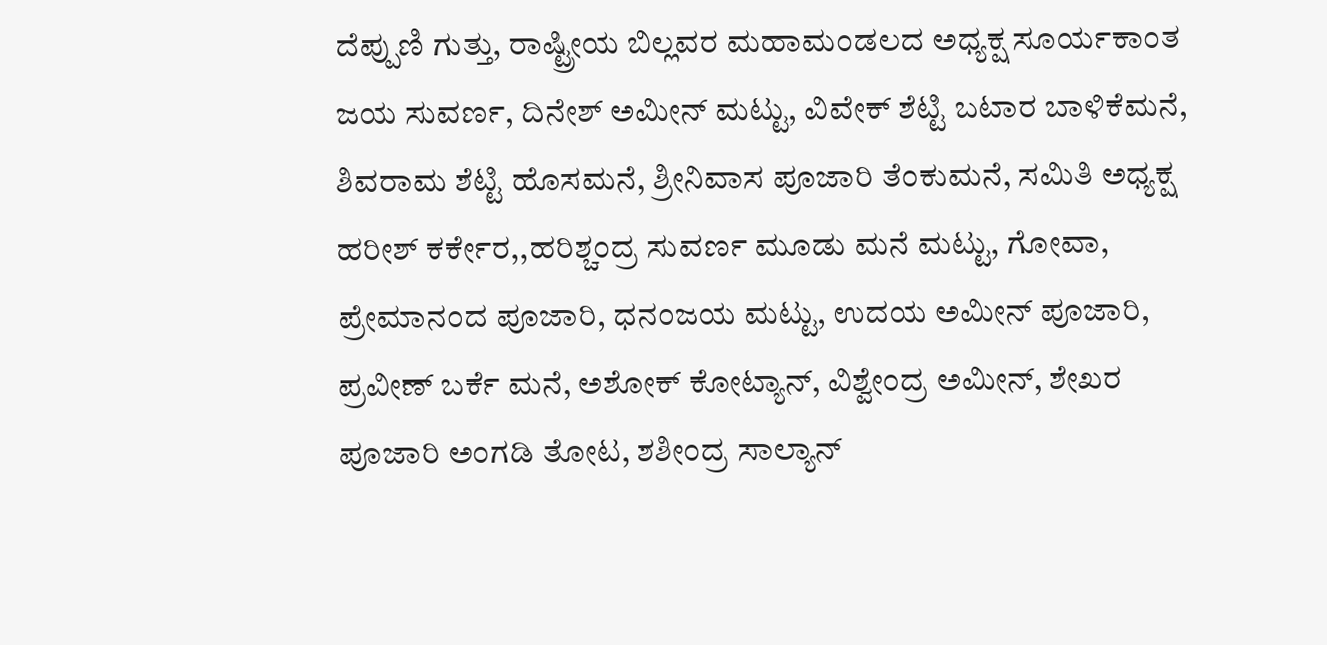ದೆಪ್ಪುಣಿ ಗುತ್ತು, ರಾಷ್ಟ್ರೀಯ ಬಿಲ್ಲವರ ಮಹಾಮಂಡಲದ ಅಧ್ಯಕ್ಷ ಸೂರ್ಯಕಾಂತ ಜಯ ಸುವರ್ಣ, ದಿನೇಶ್ ಅಮೀನ್ ಮಟ್ಟು, ವಿವೇಕ್ ಶೆಟ್ಟಿ ಬಟಾರ ಬಾಳಿಕೆಮನೆ, ಶಿವರಾಮ ಶೆಟ್ಟಿ ಹೊಸಮನೆ, ಶ್ರೀನಿವಾಸ ಪೂಜಾರಿ ತೆಂಕುಮನೆ, ಸಮಿತಿ ಅಧ್ಯಕ್ಷ ಹರೀಶ್ ಕರ್ಕೇರ,,ಹರಿಶ್ಚಂದ್ರ ಸುವರ್ಣ ಮೂಡು ಮನೆ ಮಟ್ಟು, ಗೋವಾ, ಪ್ರೇಮಾನಂದ ಪೂಜಾರಿ, ಧನಂಜಯ ಮಟ್ಟು, ಉದಯ ಅಮೀನ್ ಪೂಜಾರಿ, ಪ್ರವೀಣ್ ಬರ್ಕೆ ಮನೆ, ಅಶೋಕ್ ಕೋಟ್ಯಾನ್, ವಿಶ್ವೇಂದ್ರ ಅಮೀನ್, ಶೇಖರ ಪೂಜಾರಿ ಅಂಗಡಿ ತೋಟ, ಶಶೀಂದ್ರ ಸಾಲ್ಯಾನ್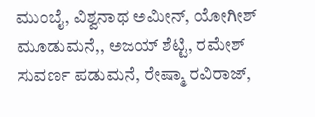ಮುಂಬೈ, ವಿಶ್ವನಾಥ ಅಮೀನ್, ಯೋಗೀಶ್ ಮೂಡುಮನೆ,, ಅಜಯ್ ಶೆಟ್ಟಿ, ರಮೇಶ್ ಸುವರ್ಣ ಪಡುಮನೆ, ರೇಷ್ಮಾ ರವಿರಾಜ್,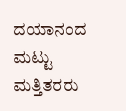ದಯಾನಂದ ಮಟ್ಟು ಮತ್ತಿತರರು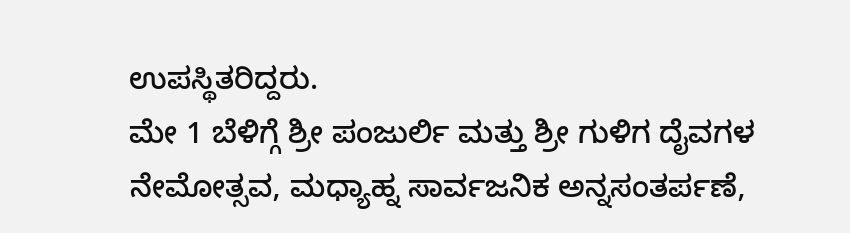ಉಪಸ್ಥಿತರಿದ್ದರು.
ಮೇ 1 ಬೆಳಿಗ್ಗೆ ಶ್ರೀ ಪಂಜುರ್ಲಿ ಮತ್ತು ಶ್ರೀ ಗುಳಿಗ ದೈವಗಳ ನೇಮೋತ್ಸವ, ಮಧ್ಯಾಹ್ನ ಸಾರ್ವಜನಿಕ ಅನ್ನಸಂತರ್ಪಣೆ,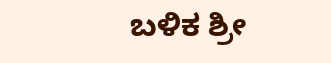ಬಳಿಕ ಶ್ರೀ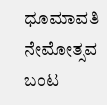ಧೂಮಾವತಿ ನೇಮೋತ್ಸವ ಬಂಟ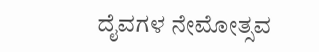ದೈವಗಳ ನೇಮೋತ್ಸವ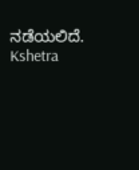ನಡೆಯಲಿದೆ.
Kshetra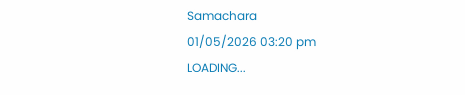Samachara
01/05/2026 03:20 pm
LOADING...